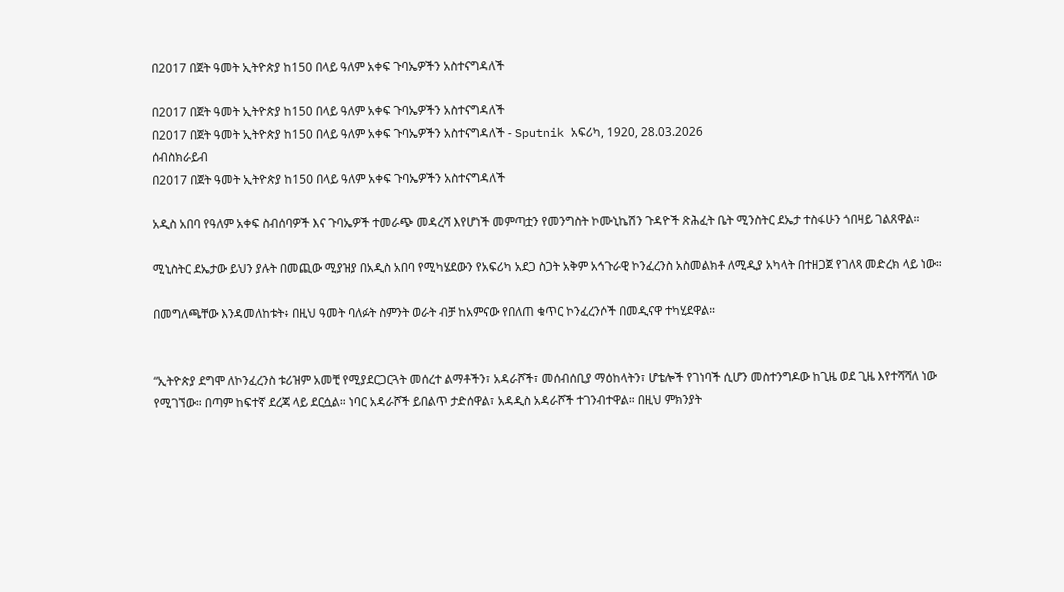በ2017 በጀት ዓመት ኢትዮጵያ ከ150 በላይ ዓለም አቀፍ ጉባኤዎችን አስተናግዳለች

በ2017 በጀት ዓመት ኢትዮጵያ ከ150 በላይ ዓለም አቀፍ ጉባኤዎችን አስተናግዳለች
በ2017 በጀት ዓመት ኢትዮጵያ ከ150 በላይ ዓለም አቀፍ ጉባኤዎችን አስተናግዳለች - Sputnik አፍሪካ, 1920, 28.03.2026
ሰብስክራይብ
በ2017 በጀት ዓመት ኢትዮጵያ ከ150 በላይ ዓለም አቀፍ ጉባኤዎችን አስተናግዳለች

አዲስ አበባ የዓለም አቀፍ ስብሰባዎች እና ጉባኤዎች ተመራጭ መዳረሻ እየሆነች መምጣቷን የመንግስት ኮሙኒኬሽን ጉዳዮች ጽሕፈት ቤት ሚንስትር ደኤታ ተስፋሁን ጎበዛይ ገልጸዋል።

ሚኒስትር ደኤታው ይህን ያሉት በመጪው ሚያዝያ በአዲስ አበባ የሚካሄደውን የአፍሪካ አደጋ ስጋት አቅም አኅጉራዊ ኮንፈረንስ አስመልክቶ ለሚዲያ አካላት በተዘጋጀ የገለጻ መድረክ ላይ ነው።

በመግለጫቸው እንዳመለከቱት፥ በዚህ ዓመት ባለፉት ስምንት ወራት ብቻ ከአምናው የበለጠ ቁጥር ኮንፈረንሶች በመዲናዋ ተካሂደዋል።


“ኢትዮጵያ ደግሞ ለኮንፈረንስ ቱሪዝም አመቺ የሚያደርጋርጓት መሰረተ ልማቶችን፣ አዳራሾች፣ መሰብሰቢያ ማዕከላትን፣ ሆቴሎች የገነባች ሲሆን መስተንግዶው ከጊዜ ወደ ጊዜ እየተሻሻለ ነው የሚገኘው። በጣም ከፍተኛ ደረጃ ላይ ደርሷል። ነባር አዳራሾች ይበልጥ ታድሰዋል፣ አዳዲስ አዳራሾች ተገንብተዋል። በዚህ ምክንያት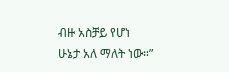ብዙ አስቻይ የሆነ ሁኔታ አለ ማለት ነው።”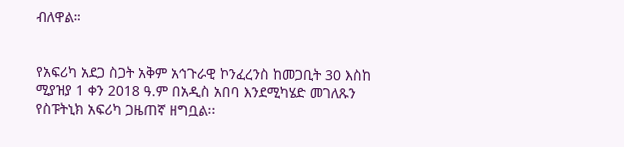ብለዋል።


የአፍሪካ አደጋ ስጋት አቅም አኅጉራዊ ኮንፈረንስ ከመጋቢት 30 እስከ ሚያዝያ 1 ቀን 2018 ዓ.ም በአዲስ አበባ እንደሚካሄድ መገለጹን የስፑትኒክ አፍሪካ ጋዜጠኛ ዘግቧል፡፡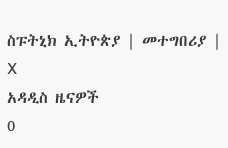ስፑትኒክ ኢትዮጵያ | መተግበሪያ | X
አዳዲስ ዜናዎች
0